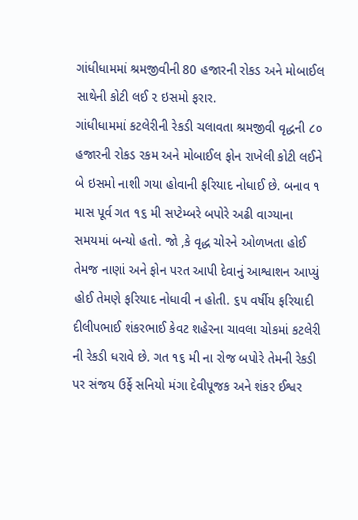ગાંધીધામમાં શ્રમજીવીની 80 હજારની રોકડ અને મોબાઈલ સાથેની કોટી લઈ ૨ ઇસમો ફરાર.
ગાંધીધામમાં કટલેરીની રેકડી ચલાવતા શ્રમજીવી વૃદ્ધની ૮૦ હજારની રોકડ રકમ અને મોબાઈલ ફોન રાખેલી કોટી લઈને બે ઇસમો નાશી ગયા હોવાની ફરિયાદ નોધાઈ છે. બનાવ ૧ માસ પૂર્વ ગત ૧૬ મી સપ્ટેમ્બરે બપોરે અઢી વાગ્યાના સમયમાં બન્યો હતો. જો ,કે વૃદ્ધ ચોરને ઓળખતા હોઈ તેમજ નાણાં અને ફોન પરત આપી દેવાનું આશ્વાશન આપ્યું હોઈ તેમણે ફરિયાદ નોધાવી ન હોતી. ૬૫ વર્ષીય ફરિયાદી દીલીપભાઈ શંકરભાઈ કેવટ શહેરના ચાવલા ચોકમાં કટલેરી ની રેકડી ધરાવે છે. ગત ૧૬ મી ના રોજ બપોરે તેમની રેકડી પર સંજય ઉર્ફે સનિયો મંગા દેવીપૂજક અને શંકર ઈશ્વર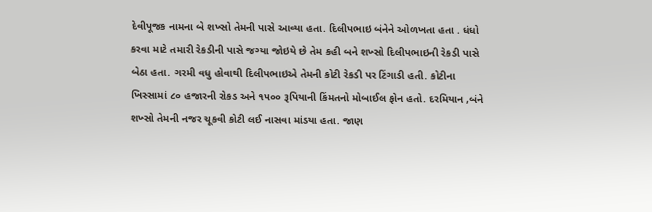દેવીપૂજક નામના બે શખ્સો તેમની પાસે આવ્યા હતા. દિલીપભાઇ બંનેને ઓળખતા હતા . ધંધો કરવા માટે તમારી રેકડીની પાસે જગ્યા જોઇયે છે તેમ કહી બને શખ્સો દિલીપભાઇની રેકડી પાસે બેઠા હતા. ગરમી વધુ હોવાથી દિલીપભાઇએ તેમની કોટી રેકડી પર ટિંગાડી હતી. કોટીના ખિસ્સામાં ૮૦ હજારની રોકડ અને ૧૫૦૦ રૂપિયાની કિંમતનો મોબાઈલ ફોન હતો. દરમિયાન ,બંને શખ્સો તેમની નજર ચૂકવી કોટી લઈ નાસવા માંડયા હતા. જાણ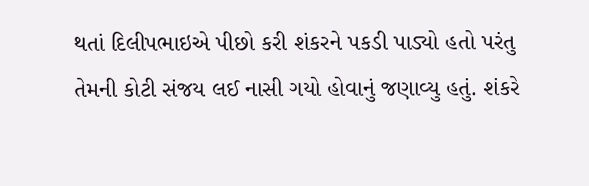થતાં દિલીપભાઇએ પીછો કરી શંકરને પકડી પાડ્યો હતો પરંતુ તેમની કોટી સંજય લઈ નાસી ગયો હોવાનું જણાવ્યુ હતું. શંકરે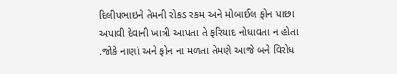દિલીપભાઇને તેમની રોકડ રકમ અને મોબાઈલ ફોન પાછા અપાવી દેવાની ખાત્રી આપતા તે ફરિયાદ નોધાવતા ન હોતા .જોકે નાણાં અને ફોન ના મળતા તેમણે આજે બને વિરોધ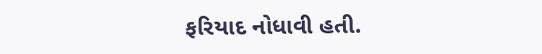ફરિયાદ નોધાવી હતી.